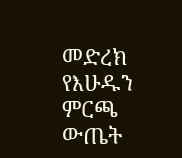መድረክ የእሁዱን ምርጫ ውጤት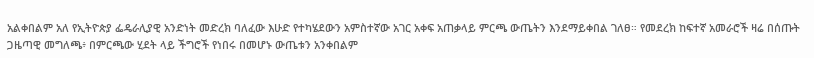አልቀበልም አለ የኢትዮጵያ ፌዴራሊያዊ አንድነት መድረክ ባለፈው እሁድ የተካሄደውን አምስተኛው አገር አቀፍ አጠቃላይ ምርጫ ውጤትን እንደማይቀበል ገለፀ። የመደረክ ከፍተኛ አመራሮች ዛሬ በሰጡት ጋዜጣዊ መግለጫ፥ በምርጫው ሂደት ላይ ችግሮች የነበሩ በመሆኑ ውጤቱን አንቀበልም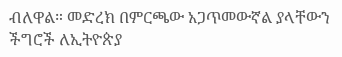ብለዋል። መድረክ በምርጫው አጋጥመውኛል ያላቸውን ችግሮች ለኢትዮጵያ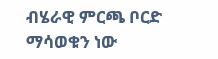ብሄራዊ ምርጫ ቦርድ ማሳወቁን ነው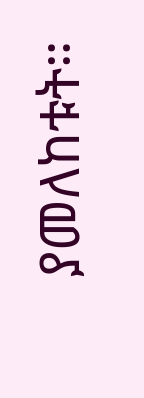ያመለከቱት።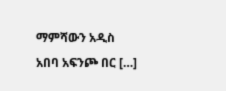ማምሻውን አዲስ አበባ አፍንጮ በር […]